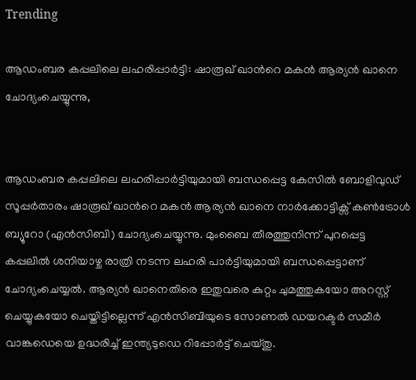Trending

ആഡംബര കപ്പലിലെ ലഹരിപ്പാര്‍ട്ടി: ഷാരൂഖ് ഖാന്‍റെ മകന്‍ ആര്യന്‍ ഖാനെ ചോദ്യംചെയ്യുന്നു,


ആഡംബര കപ്പലിലെ ലഹരിപ്പാര്‍ട്ടിയുമായി ബന്ധപ്പെട്ട കേസില്‍ ബോളിവുഡ് സൂപ്പർതാരം ഷാരൂഖ് ഖാന്‍റെ മകൻ ആര്യൻ ഖാനെ നാർക്കോട്ടിക്സ് കൺട്രോൾ ബ്യൂറോ (എൻസിബി) ചോദ്യംചെയ്യുന്നു. മുംബൈ തീരത്തുനിന്ന് പുറപ്പെട്ട കപ്പലില്‍ ശനിയാഴ്ച രാത്രി നടന്ന ലഹരി പാർട്ടിയുമായി ബന്ധപ്പെട്ടാണ് ചോദ്യംചെയ്യല്‍. ആര്യൻ ഖാനെതിരെ ഇതുവരെ കുറ്റം ചുമത്തുകയോ അറസ്റ്റ് ചെയ്യുകയോ ചെയ്തിട്ടില്ലെന്ന് എൻസിബിയുടെ സോണൽ ഡയറക്ടർ സമീർ വാങ്കഡെയെ ഉദ്ധരിച്ച് ഇന്ത്യടുഡെ റിപ്പോര്‍ട്ട് ചെയ്തു.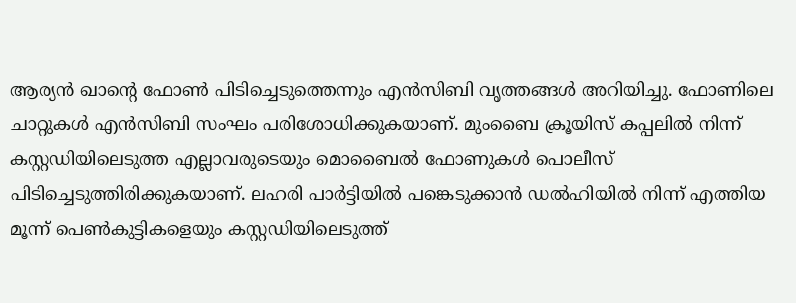ആര്യൻ ഖാന്‍റെ ഫോൺ പിടിച്ചെടുത്തെന്നും എൻസിബി വൃത്തങ്ങൾ അറിയിച്ചു. ഫോണിലെ ചാറ്റുകള്‍ എന്‍സിബി സംഘം പരിശോധിക്കുകയാണ്. മുംബൈ ക്രൂയിസ് കപ്പലിൽ നിന്ന് കസ്റ്റഡിയിലെടുത്ത എല്ലാവരുടെയും മൊബൈൽ ഫോണുകള്‍ പൊലീസ് പിടിച്ചെടുത്തിരിക്കുകയാണ്. ലഹരി പാർട്ടിയിൽ പങ്കെടുക്കാൻ ഡൽഹിയിൽ നിന്ന് എത്തിയ മൂന്ന് പെൺകുട്ടികളെയും കസ്റ്റഡിയിലെടുത്ത്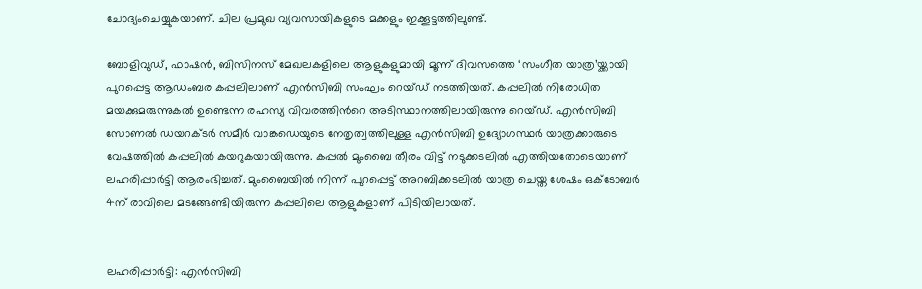ചോദ്യംചെയ്യുകയാണ്. ചില പ്രമുഖ വ്യവസായികളുടെ മക്കളും ഇക്കൂട്ടത്തിലുണ്ട്.

ബോളിവുഡ്, ഫാഷൻ, ബിസിനസ് മേഖലകളിലെ ആളുകളുമായി മൂന്ന് ദിവസത്തെ ‘സംഗീത യാത്ര’യ്ക്കായി പുറപ്പെട്ട ആഡംബര കപ്പലിലാണ് എന്‍സിബി സംഘം റെയ്ഡ് നടത്തിയത്. കപ്പലില്‍ നിരോധിത മയക്കുമരുന്നുകല്‍ ഉണ്ടെന്ന രഹസ്യ വിവരത്തിന്‍റെ അടിസ്ഥാനത്തിലായിരുന്നു റെയ്ഡ്. എന്‍സിബി സോണൽ ഡയറക്ടർ സമീർ വാങ്കഡെയുടെ നേതൃത്വത്തിലുള്ള എൻസിബി ഉദ്യോഗസ്ഥർ യാത്രക്കാരുടെ വേഷത്തില്‍ കപ്പലിൽ കയറുകയായിരുന്നു. കപ്പൽ മുംബൈ തീരം വിട്ട് നടുക്കടലിൽ എത്തിയതോടെയാണ് ലഹരിപ്പാർട്ടി ആരംഭിച്ചത്. മുംബൈയിൽ നിന്ന് പുറപ്പെട്ട് അറബിക്കടലിൽ യാത്ര ചെയ്ത ശേഷം ഒക്ടോബർ 4ന് രാവിലെ മടങ്ങേണ്ടിയിരുന്ന കപ്പലിലെ ആളുകളാണ് പിടിയിലായത്.


ലഹരിപ്പാര്‍ട്ടി: എന്‍സിബി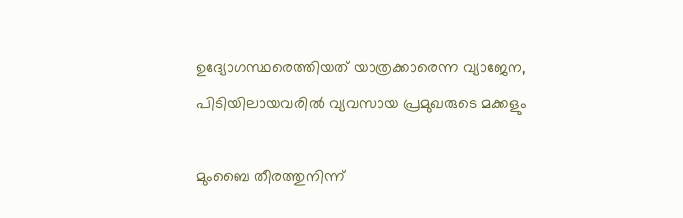ഉദ്യോഗസ്ഥരെത്തിയത് യാത്രക്കാരെന്ന വ്യാജേന, പിടിയിലായവരില്‍ വ്യവസായ പ്രമുഖരുടെ മക്കളും

മുംബൈ തീരത്തുനിന്ന്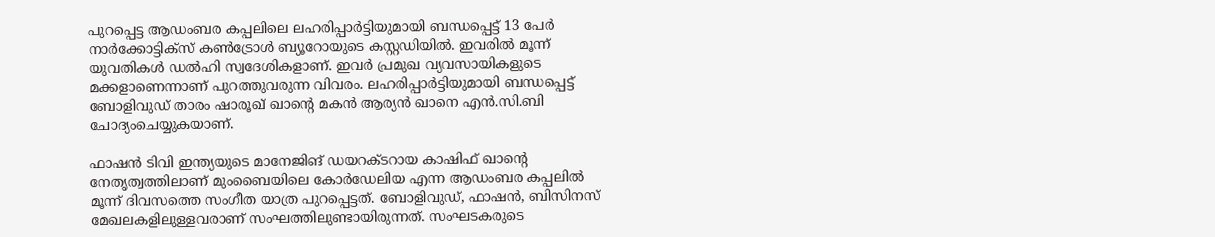പുറപ്പെട്ട ആഡംബര കപ്പലിലെ ലഹരിപ്പാര്‍ട്ടിയുമായി ബന്ധപ്പെട്ട് 13 പേര്‍ നാര്‍ക്കോട്ടിക്സ് കണ്‍ട്രോള്‍ ബ്യൂറോയുടെ കസ്റ്റഡിയില്‍. ഇവരില്‍ മൂന്ന് യുവതികള്‍ ഡല്‍ഹി സ്വദേശികളാണ്. ഇവര്‍ പ്രമുഖ വ്യവസായികളുടെ മക്കളാണെന്നാണ് പുറത്തുവരുന്ന വിവരം. ലഹരിപ്പാര്‍ട്ടിയുമായി ബന്ധപ്പെട്ട് ബോളിവുഡ് താരം ഷാരൂഖ് ഖാന്‍റെ മകന്‍ ആര്യന്‍ ഖാനെ എന്‍.സി.ബി ചോദ്യംചെയ്യുകയാണ്.

ഫാഷന്‍ ടിവി ഇന്ത്യയുടെ മാനേജിങ് ഡയറക്ടറായ കാഷിഫ് ഖാന്‍റെ നേതൃത്വത്തിലാണ് മുംബൈയിലെ കോര്‍ഡേലിയ എന്ന ആഡംബര കപ്പലില്‍ മൂന്ന് ദിവസത്തെ സംഗീത യാത്ര പുറപ്പെട്ടത്. ബോളിവുഡ്, ഫാഷൻ, ബിസിനസ് മേഖലകളിലുള്ളവരാണ് സംഘത്തിലുണ്ടായിരുന്നത്. സംഘടകരുടെ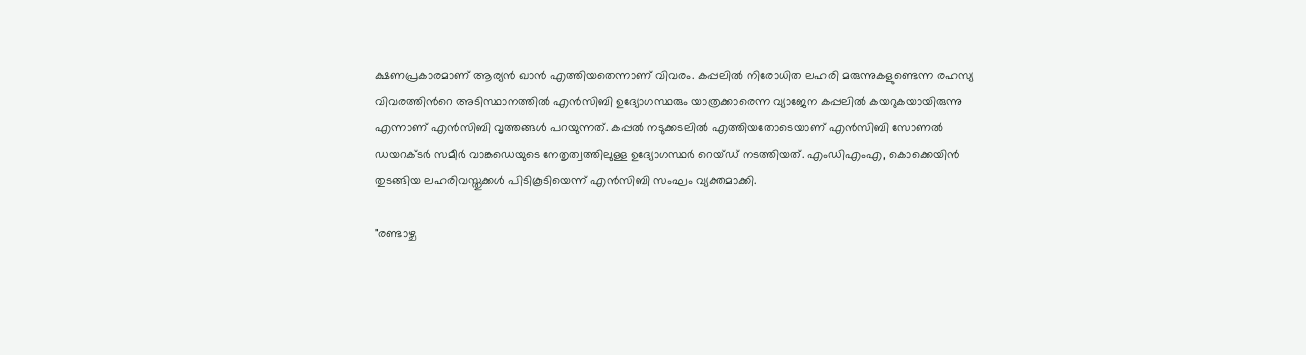ക്ഷണപ്രകാരമാണ് ആര്യന്‍ ഖാന്‍ എത്തിയതെന്നാണ് വിവരം. കപ്പലില്‍ നിരോധിത ലഹരി മരുന്നുകളുണ്ടെന്ന രഹസ്യ വിവരത്തിന്‍റെ അടിസ്ഥാനത്തില്‍ എന്‍സിബി ഉദ്യോഗസ്ഥരും യാത്രക്കാരെന്ന വ്യാജേന കപ്പലില്‍ കയറുകയായിരുന്നു എന്നാണ് എന്‍സിബി വൃത്തങ്ങള്‍ പറയുന്നത്. കപ്പല്‍ നടുക്കടലില്‍ എത്തിയതോടെയാണ് എന്‍സിബി സോണൽ ഡയറക്ടർ സമീർ വാങ്കഡെയുടെ നേതൃത്വത്തിലുള്ള ഉദ്യോഗസ്ഥര്‍ റെയ്ഡ് നടത്തിയത്. എംഡിഎംഎ, കൊക്കെയിന്‍ തുടങ്ങിയ ലഹരിവസ്തുക്കള്‍ പിടികൂടിയെന്ന് എന്‍സിബി സംഘം വ്യക്തമാക്കി.

"രണ്ടാഴ്ച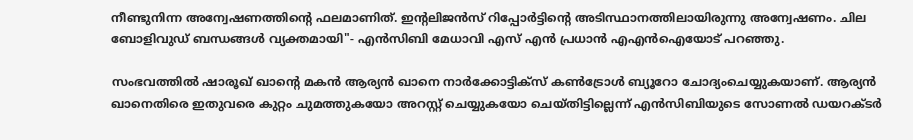നീണ്ടുനിന്ന അന്വേഷണത്തിന്‍റെ ഫലമാണിത്. ഇന്‍റലിജൻസ് റിപ്പോര്‍ട്ടിന്‍റെ അടിസ്ഥാനത്തിലായിരുന്നു അന്വേഷണം. ചില ബോളിവുഡ് ബന്ധങ്ങള്‍ വ്യക്തമായി"- എന്‍സിബി മേധാവി എസ് എന്‍ പ്രധാന്‍ എഎന്‍ഐയോട് പറഞ്ഞു.

സംഭവത്തില്‍ ഷാരൂഖ് ഖാന്‍റെ മകൻ ആര്യൻ ഖാനെ നാർക്കോട്ടിക്സ് കൺട്രോൾ ബ്യൂറോ ചോദ്യംചെയ്യുകയാണ്. ആര്യൻ ഖാനെതിരെ ഇതുവരെ കുറ്റം ചുമത്തുകയോ അറസ്റ്റ് ചെയ്യുകയോ ചെയ്തിട്ടില്ലെന്ന് എൻസിബിയുടെ സോണൽ ഡയറക്ടർ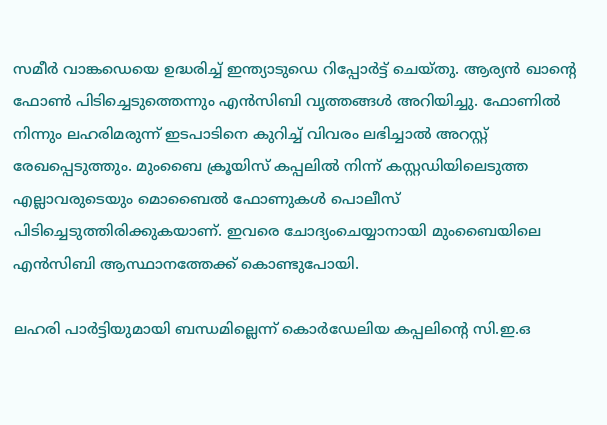സമീർ വാങ്കഡെയെ ഉദ്ധരിച്ച് ഇന്ത്യാടുഡെ റിപ്പോര്‍ട്ട് ചെയ്തു. ആര്യൻ ഖാന്‍റെ ഫോൺ പിടിച്ചെടുത്തെന്നും എൻസിബി വൃത്തങ്ങൾ അറിയിച്ചു. ഫോണില്‍ നിന്നും ലഹരിമരുന്ന് ഇടപാടിനെ കുറിച്ച് വിവരം ലഭിച്ചാല്‍ അറസ്റ്റ് രേഖപ്പെടുത്തും. മുംബൈ ക്രൂയിസ് കപ്പലിൽ നിന്ന് കസ്റ്റഡിയിലെടുത്ത എല്ലാവരുടെയും മൊബൈൽ ഫോണുകള്‍ പൊലീസ് പിടിച്ചെടുത്തിരിക്കുകയാണ്. ഇവരെ ചോദ്യംചെയ്യാനായി മുംബൈയിലെ എന്‍സിബി ആസ്ഥാനത്തേക്ക് കൊണ്ടുപോയി.

ലഹരി പാർട്ടിയുമായി ബന്ധമില്ലെന്ന് കൊർഡേലിയ കപ്പലിന്‍റെ സി.ഇ.ഒ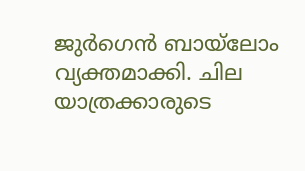ജുർഗെന്‍ ബായ്‍ലോം വ്യക്തമാക്കി. ചില യാത്രക്കാരുടെ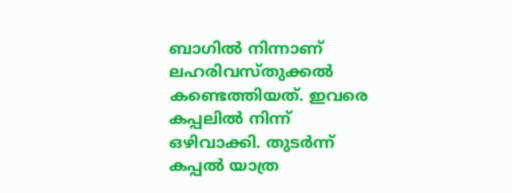ബാഗില്‍ നിന്നാണ് ലഹരിവസ്തുക്കല്‍ കണ്ടെത്തിയത്. ഇവരെ കപ്പലില്‍ നിന്ന് ഒഴിവാക്കി. തുടര്‍ന്ന് കപ്പല്‍ യാത്ര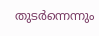തുടര്‍ന്നെന്നും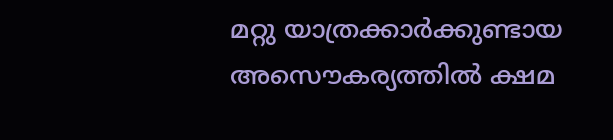മറ്റു യാത്രക്കാര്‍ക്കുണ്ടായ അസൌകര്യത്തില്‍ ക്ഷമ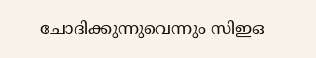ചോദിക്കുന്നുവെന്നും സിഇഒ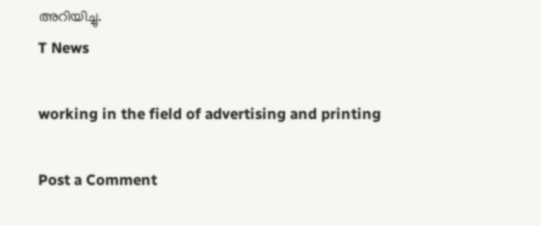അറിയിച്ചു.
T News

working in the field of advertising and printing

Post a Comment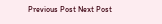Previous Post Next Post